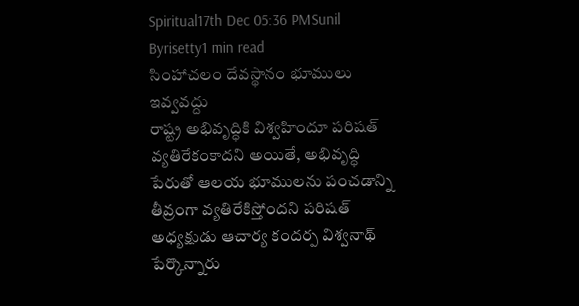Spiritual17th Dec 05:36 PMSunil Byrisetty1 min read
సింహాచలం దేవస్థానం భూములు ఇవ్వవద్దు
రాష్ట్ర అభివృద్ధికి విశ్వహిందూ పరిషత్ వ్యతిరేకంకాదని అయితే, అభివృద్ధి పేరుతో ఆలయ భూములను పంచడాన్ని తీవ్రంగా వ్యతిరేకిస్తోందని పరిషత్ అధ్యక్షుడు ఆచార్య కందర్ప విశ్వనాథ్ పేర్కొన్నారు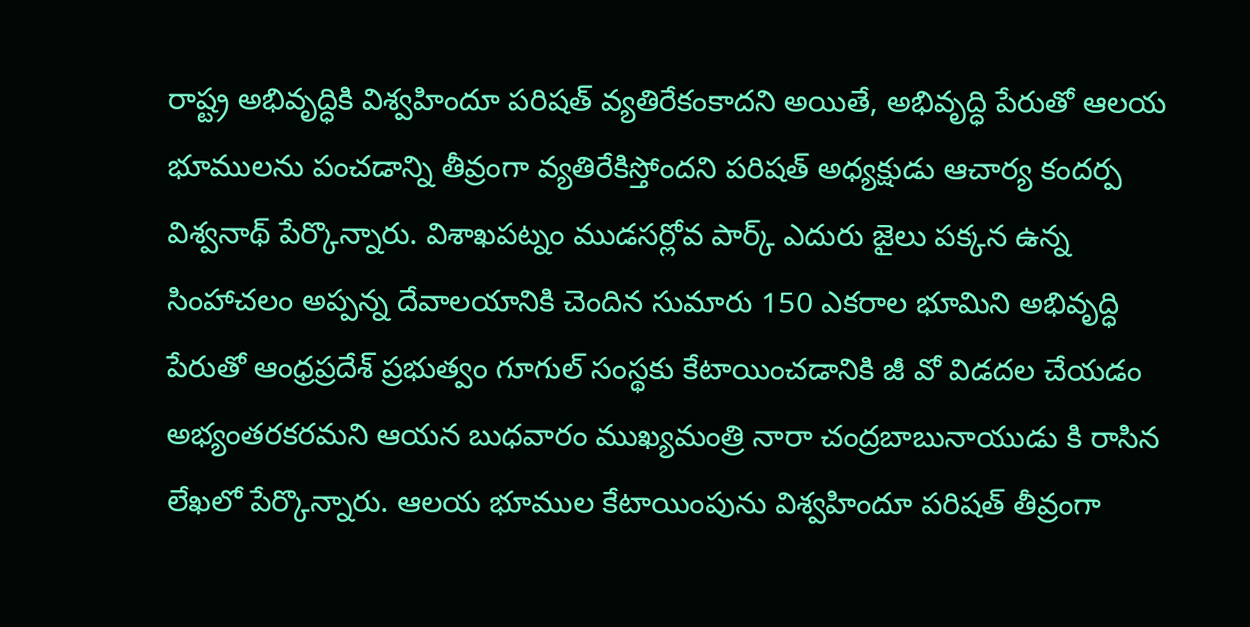రాష్ట్ర అభివృద్ధికి విశ్వహిందూ పరిషత్ వ్యతిరేకంకాదని అయితే, అభివృద్ధి పేరుతో ఆలయ భూములను పంచడాన్ని తీవ్రంగా వ్యతిరేకిస్తోందని పరిషత్ అధ్యక్షుడు ఆచార్య కందర్ప విశ్వనాథ్ పేర్కొన్నారు. విశాఖపట్నం ముడసర్లోవ పార్క్ ఎదురు జైలు పక్కన ఉన్న సింహాచలం అప్పన్న దేవాలయానికి చెందిన సుమారు 150 ఎకరాల భూమిని అభివృద్ధి పేరుతో ఆంధ్రప్రదేశ్ ప్రభుత్వం గూగుల్ సంస్థకు కేటాయించడానికి జీ వో విడదల చేయడం అభ్యంతరకరమని ఆయన బుధవారం ముఖ్యమంత్రి నారా చంద్రబాబునాయుడు కి రాసిన లేఖలో పేర్కొన్నారు. ఆలయ భూముల కేటాయింపును విశ్వహిందూ పరిషత్ తీవ్రంగా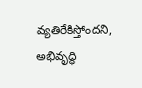వ్యతిరేకిస్తోందని, అభివృద్ధి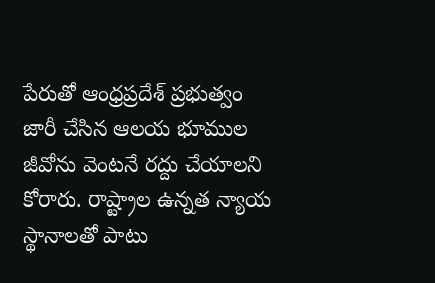పేరుతో ఆంధ్రప్రదేశ్ ప్రభుత్వం జారీ చేసిన ఆలయ భూముల జీవోను వెంటనే రద్దు చేయాలని కోరారు. రాష్ట్రాల ఉన్నత న్యాయ స్థానాలతో పాటు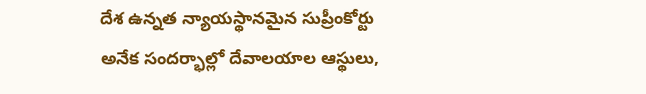దేశ ఉన్నత న్యాయస్థానమైన సుప్రీంకోర్టు అనేక సందర్భాల్లో దేవాలయాల ఆస్థులు,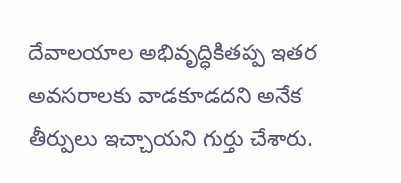దేవాలయాల అభివృద్ధికితప్ప ఇతర అవసరాలకు వాడకూడదని అనేక తీర్పులు ఇచ్చాయని గుర్తు చేశారు.